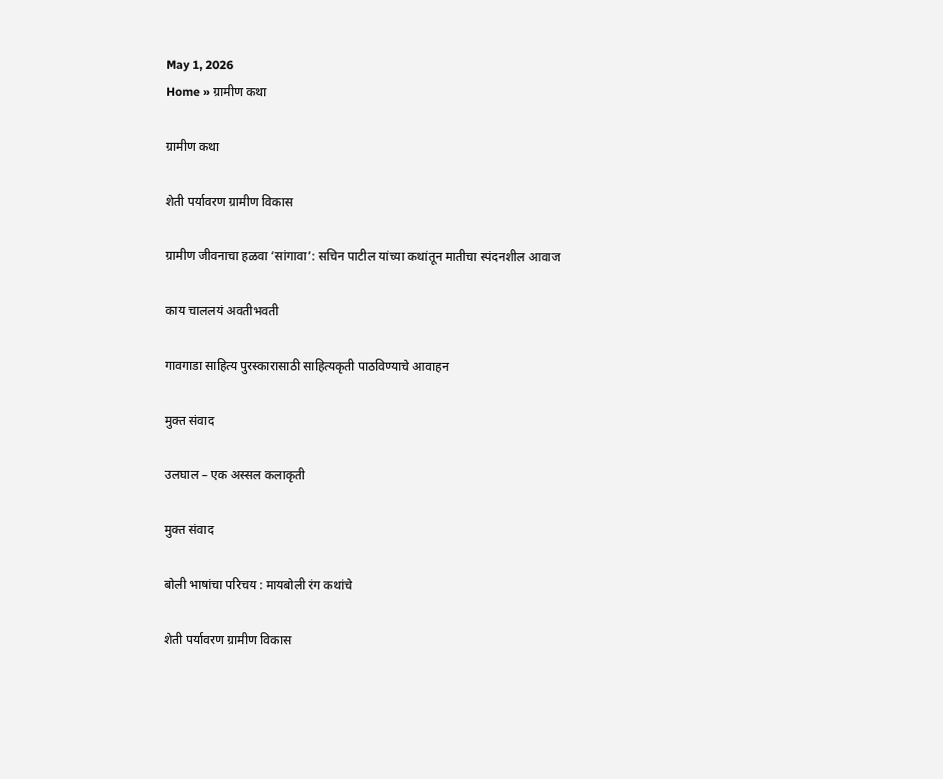May 1, 2026
Home » ग्रामीण कथा

ग्रामीण कथा

शेती पर्यावरण ग्रामीण विकास

ग्रामीण जीवनाचा हळवा ‘सांगावा’: सचिन पाटील यांच्या कथांतून मातीचा स्पंदनशील आवाज

काय चाललयं अवतीभवती

गावगाडा साहित्य पुरस्कारासाठी साहित्यकृती पाठविण्याचे आवाहन

मुक्त संवाद

उलघाल – एक अस्सल कलाकृती

मुक्त संवाद

बोली भाषांचा परिचय : मायबोली रंग कथांचे

शेती पर्यावरण ग्रामीण विकास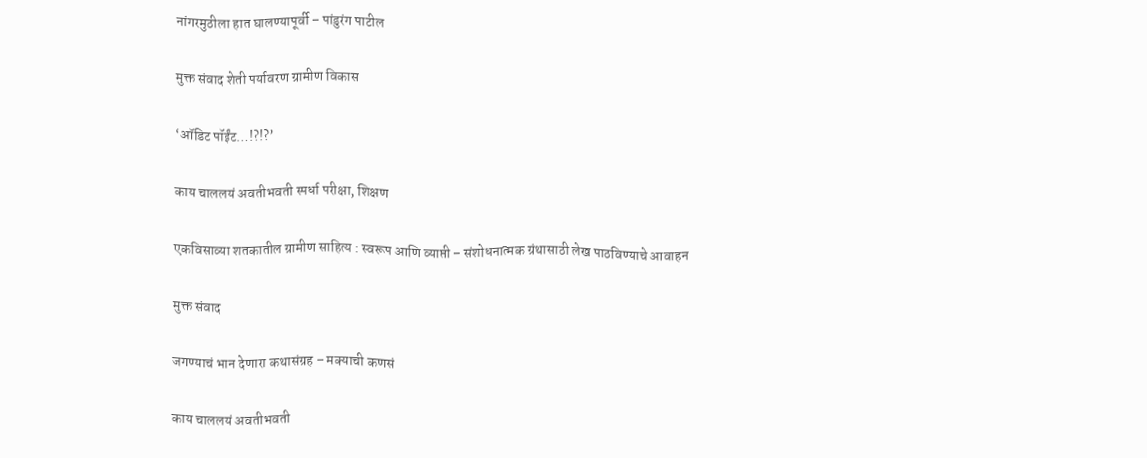नांगरमुठीला हात घालण्यापूर्वी – पांडुरंग पाटील

मुक्त संवाद शेती पर्यावरण ग्रामीण विकास

‘ऑडिट पॉईंट…!?!?’

काय चाललयं अवतीभवती स्पर्धा परीक्षा, शिक्षण

एकविसाव्या शतकातील ग्रामीण साहित्य : स्वरूप आणि व्याप्ती – संशोधनात्मक ग्रंथासाठी लेख पाठविण्याचे आवाहन

मुक्त संवाद

जगण्याचं भान देणारा कथासंग्रह – मक्याची कणसं

काय चाललयं अवतीभवती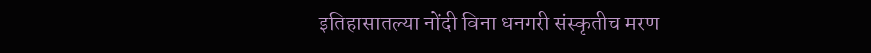इतिहासातल्या नोंदी विना धनगरी संस्कृतीच मरण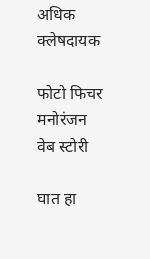अधिक क्लेषदायक

फोटो फिचर मनोरंजन वेब स्टोरी

घात हा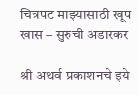चित्रपट माझ्यासाठी खूप खास – सुरुची अडारकर

श्री अथर्व प्रकाशनचे इये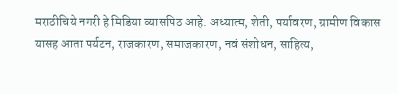मराठीचिये नगरी हे मिडिया व्यासपिठ आहे. अध्यात्म, शेती, पर्यावरण, ग्रामीण विकास यासह आता पर्यटन, राजकारण, समाजकारण, नवं संशोधन, साहित्य,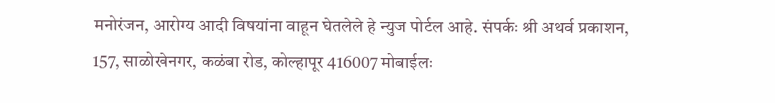मनोरंजन, आरोग्य आदी विषयांना वाहून घेतलेले हे न्युज पोर्टल आहे. संपर्कः श्री अथर्व प्रकाशन, 157, साळोखेनगर, कळंबा रोड, कोल्हापूर 416007 मोबाईलः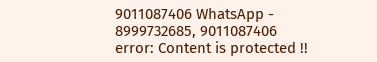9011087406 WhatsApp - 8999732685, 9011087406
error: Content is protected !!